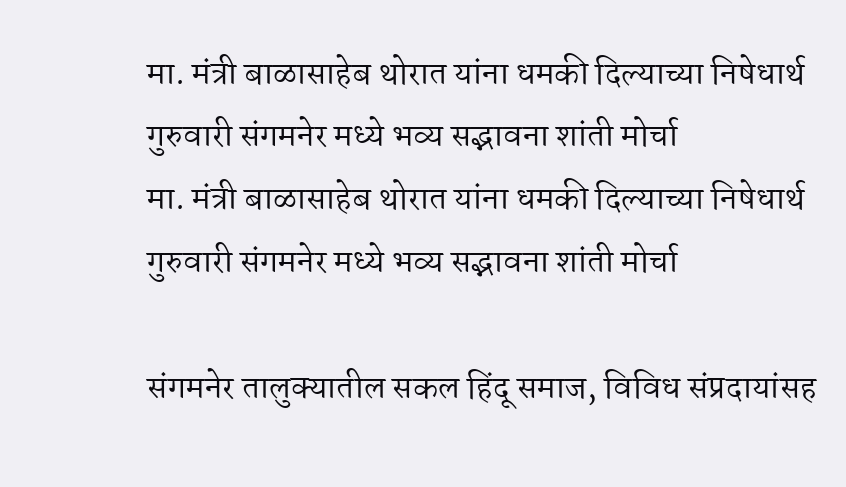मा. मंत्री बाळासाहेब थोरात यांना धमकी दिल्याच्या निषेधार्थ गुरुवारी संगमनेर मध्ये भव्य सद्भावना शांती मोर्चा
मा. मंत्री बाळासाहेब थोरात यांना धमकी दिल्याच्या निषेधार्थ गुरुवारी संगमनेर मध्ये भव्य सद्भावना शांती मोर्चा

संगमनेर तालुक्यातील सकल हिंदू समाज, विविध संप्रदायांसह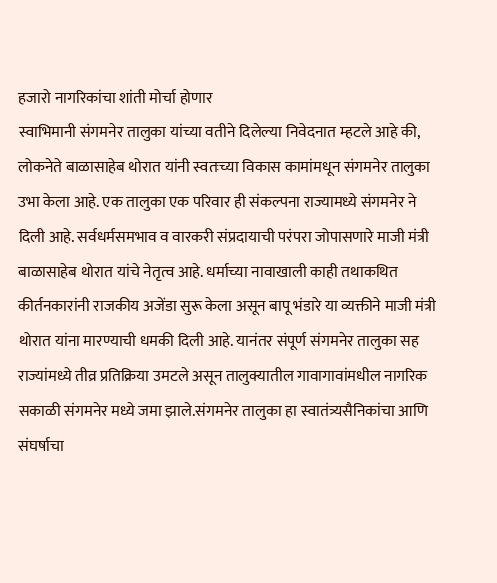हजारो नागरिकांचा शांती मोर्चा होणार
स्वाभिमानी संगमनेर तालुका यांच्या वतीने दिलेल्या निवेदनात म्हटले आहे की, लोकनेते बाळासाहेब थोरात यांनी स्वतःच्या विकास कामांमधून संगमनेर तालुका उभा केला आहे. एक तालुका एक परिवार ही संकल्पना राज्यामध्ये संगमनेर ने दिली आहे. सर्वधर्मसमभाव व वारकरी संप्रदायाची परंपरा जोपासणारे माजी मंत्री बाळासाहेब थोरात यांचे नेतृत्व आहे. धर्माच्या नावाखाली काही तथाकथित कीर्तनकारांनी राजकीय अजेंडा सुरू केला असून बापू भंडारे या व्यक्तीने माजी मंत्री थोरात यांना मारण्याची धमकी दिली आहे. यानंतर संपूर्ण संगमनेर तालुका सह राज्यांमध्ये तीव्र प्रतिक्रिया उमटले असून तालुक्यातील गावागावांमधील नागरिक सकाळी संगमनेर मध्ये जमा झाले.संगमनेर तालुका हा स्वातंत्र्यसैनिकांचा आणि संघर्षाचा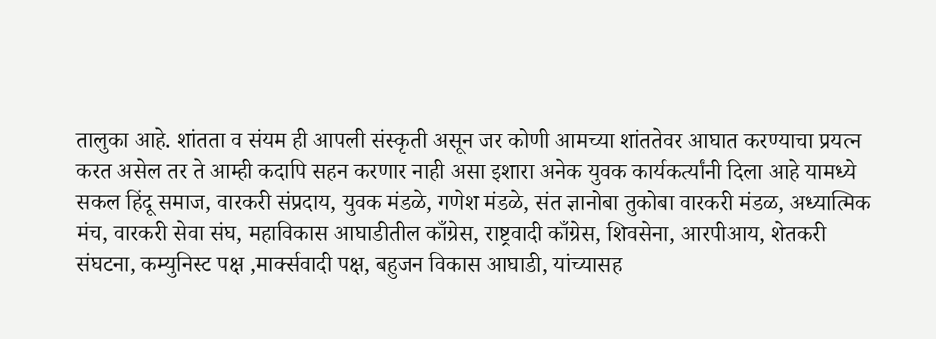तालुका आहे. शांतता व संयम ही आपली संस्कृती असून जर कोणी आमच्या शांततेवर आघात करण्याचा प्रयत्न करत असेल तर ते आम्ही कदापि सहन करणार नाही असा इशारा अनेक युवक कार्यकर्त्यांनी दिला आहे यामध्ये सकल हिंदू समाज, वारकरी संप्रदाय, युवक मंडळे, गणेश मंडळे, संत ज्ञानोबा तुकोबा वारकरी मंडळ, अध्यात्मिक मंच, वारकरी सेवा संघ, महाविकास आघाडीतील काँग्रेस, राष्ट्रवादी काँग्रेस, शिवसेना, आरपीआय, शेतकरी संघटना, कम्युनिस्ट पक्ष ,मार्क्सवादी पक्ष, बहुजन विकास आघाडी, यांच्यासह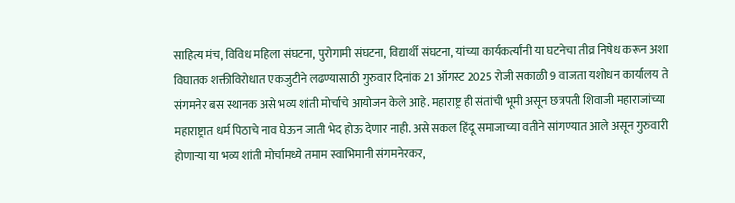साहित्य मंच, विविध महिला संघटना, पुरोगामी संघटना, विद्यार्थी संघटना, यांच्या कार्यकर्त्यांनी या घटनेचा तीव्र निषेध करून अशा विघातक शक्तीविरोधात एकजुटीने लढण्यासाठी गुरुवार दिनांक 21 ऑगस्ट 2025 रोजी सकाळी 9 वाजता यशोधन कार्यालय ते संगमनेर बस स्थानक असे भव्य शांती मोर्चाचे आयोजन केले आहे. महाराष्ट्र ही संतांची भूमी असून छत्रपती शिवाजी महाराजांच्या महाराष्ट्रात धर्म पिठाचे नाव घेऊन जाती भेद होऊ देणार नाही. असे सकल हिंदू समाजाच्या वतीने सांगण्यात आले असून गुरुवारी होणाऱ्या या भव्य शांती मोर्चामध्ये तमाम स्वाभिमानी संगमनेरकर,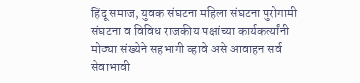हिंदू समाज, युवक संघटना महिला संघटना पुरोगामी संघटना व विविध राजकीय पक्षांच्या कार्यकर्त्यांनी मोठ्या संख्येने सहभागी व्हावे असे आवाहन सर्व सेवाभावी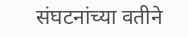संघटनांच्या वतीने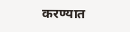करण्यात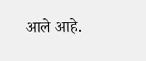आले आहे.